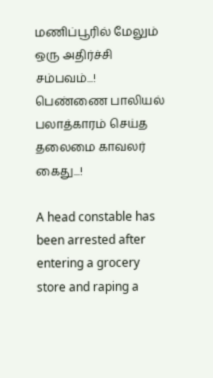மணிப்பூரில் மேலும் ஒரு அதிர்ச்சி சம்பவம்...! பெண்ணை பாலியல் பலாத்காரம் செய்த தலைமை காவலர் கைது...!

A head constable has been arrested after entering a grocery store and raping a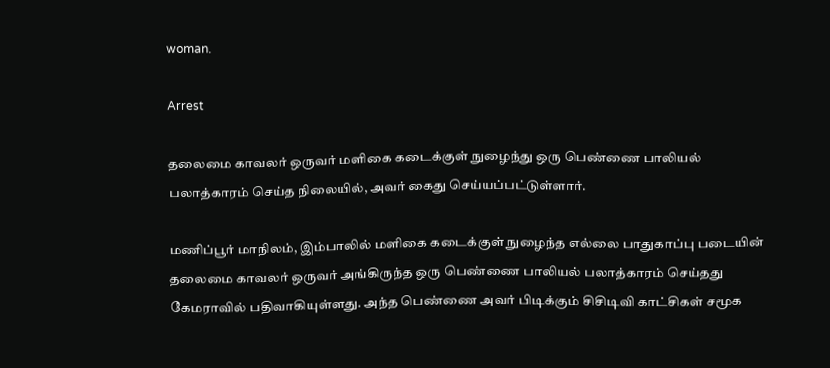woman.

Arrest

தலைமை காவலர் ஒருவர் மளிகை கடைக்குள் நுழைந்து ஒரு பெண்ணை பாலியல் பலாத்காரம் செய்த நிலையில், அவர் கைது செய்யப்பட்டுள்ளார்.

மணிப்பூர் மாநிலம், இம்பாலில் மளிகை கடைக்குள் நுழைந்த எல்லை பாதுகாப்பு படையின் தலைமை காவலர் ஒருவர் அங்கிருந்த ஒரு பெண்ணை பாலியல் பலாத்காரம் செய்தது கேமராவில் பதிவாகியுள்ளது. அந்த பெண்ணை அவர் பிடிக்கும் சிசிடிவி காட்சிகள் சமூக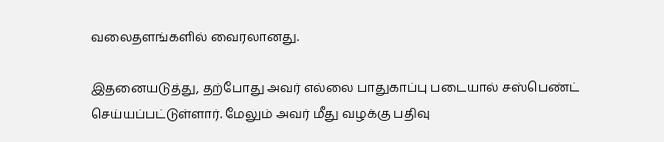வலைதளங்களில் வைரலானது.

இதனையடுத்து, தற்போது அவர் எல்லை பாதுகாப்பு படையால் சஸ்பெண்ட் செய்யப்பட்டுள்ளார். மேலும் அவர் மீது வழக்கு பதிவு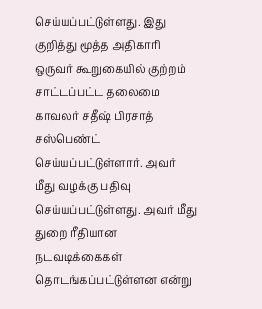செய்யப்பட்டுள்ளது. இது குறித்து மூத்த அதிகாரி ஒருவர் கூறுகையில் குற்றம் சாட்டப்பட்ட தலைமை காவலர் சதீஷ் பிரசாத் சஸ்பெண்ட் செய்யப்பட்டுள்ளார். அவர் மீது வழக்கு பதிவு செய்யப்பட்டுள்ளது. அவர் மீது துறை ரீதியான நடவடிக்கைகள் தொடங்கப்பட்டுள்ளன என்று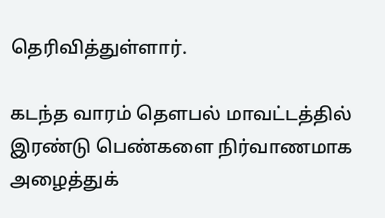தெரிவித்துள்ளார்.

கடந்த வாரம் தௌபல் மாவட்டத்தில் இரண்டு பெண்களை நிர்வாணமாக அழைத்துக்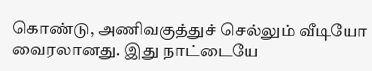கொண்டு, அணிவகுத்துச் செல்லும் வீடியோ வைரலானது. இது நாட்டையே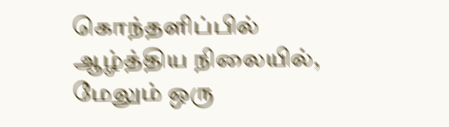கொந்தளிப்பில் ஆழ்த்திய நிலையில், மேலும் ஒரு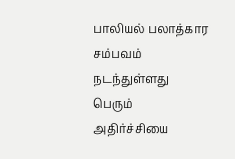பாலியல் பலாத்கார சம்பவம் நடந்துள்ளது பெரும் அதிர்ச்சியை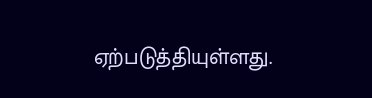ஏற்படுத்தியுள்ளது.